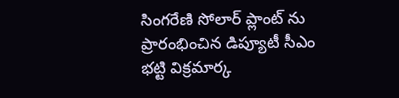సింగరేణి సోలార్ ప్లాంట్ ను ప్రారంభించిన డిప్యూటీ సీఎం భట్టి విక్రమార్క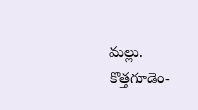మల్లు.
కొత్తగూడెం-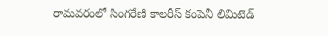రామవరంలో సింగరేణి కాలరీస్ కంపెనీ లిమిటెడ్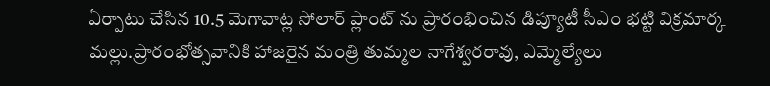ఏర్పాటు చేసిన 10.5 మెగావాట్ల సోలార్ ప్లాంట్ ను ప్రారంభించిన డిప్యూటీ సీఎం భట్టి విక్రమార్క మల్లు.ప్రారంభోత్సవానికి హాజరైన మంత్రి తుమ్మల నాగేశ్వరరావు, ఎమ్మెల్యేలు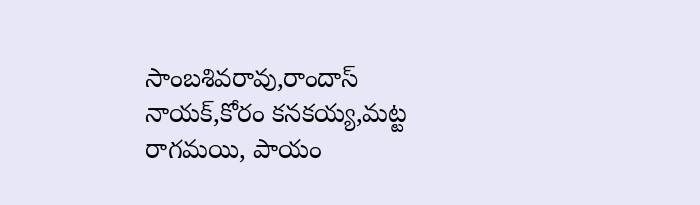సాంబశివరావు,రాందాస్ నాయక్,కోరం కనకయ్య,మట్ట రాగమయి, పాయం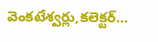వెంకటేశ్వర్లు,కలెక్టర్…